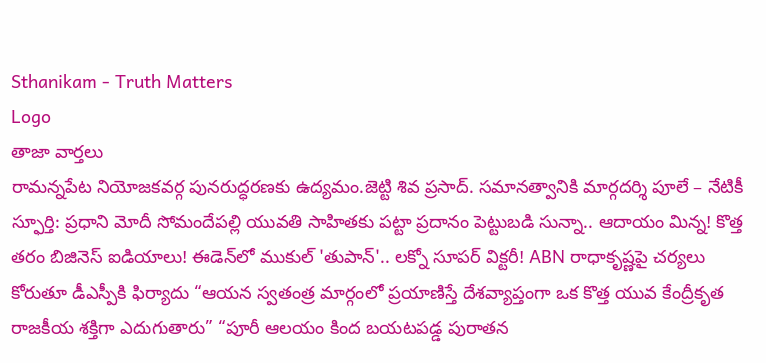Sthanikam - Truth Matters
Logo
తాజా వార్తలు
రామన్నపేట నియోజకవర్గ పునరుద్ధరణకు ఉద్యమం.జెట్టి శివ ప్రసాద్. సమానత్వానికి మార్గదర్శి పూలే – నేటికీ స్ఫూర్తి: ప్రధాని మోదీ సోమందేపల్లి యువతి సాహితకు పట్టా ప్రదానం పెట్టుబడి సున్నా.. ఆదాయం మిన్న! కొత్త తరం బిజినెస్ ఐడియాలు! ఈడెన్‌లో ముకుల్ 'తుపాన్'.. లక్నో సూపర్ విక్టరీ! ABN రాధాకృష్ణపై చర్యలు కోరుతూ డీఎస్పీకి ఫిర్యాదు “ఆయన స్వతంత్ర మార్గంలో ప్రయాణిస్తే దేశవ్యాప్తంగా ఒక కొత్త యువ కేంద్రీకృత రాజకీయ శక్తిగా ఎదుగుతారు” “పూరీ ఆలయం కింద బయటపడ్డ పురాతన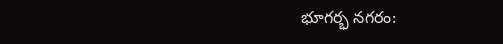భూగర్భ నగరం: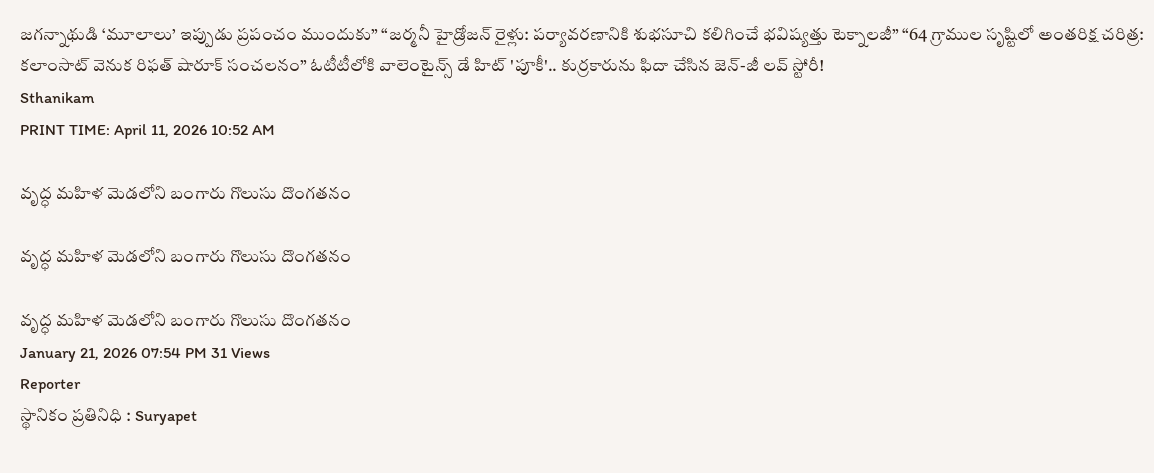జగన్నాథుడి ‘మూలాలు’ ఇప్పుడు ప్రపంచం ముందుకు” “జర్మనీ హైడ్రోజన్ రైళ్లు: పర్యావరణానికి శుభసూచి కలిగించే భవిష్యత్తు టెక్నాలజీ” “64 గ్రాముల సృష్టిలో అంతరిక్ష చరిత్ర: కలాంసాట్ వెనుక రిఫత్ షారూక్ సంచలనం” ఓటీటీలోకి వాలెంటైన్స్ డే హిట్ 'పూకీ'.. కుర్రకారును ఫిదా చేసిన జెన్-జీ లవ్ స్టోరీ!
Sthanikam
PRINT TIME: April 11, 2026 10:52 AM

వృద్ధ మహిళ మెడలోని బంగారు గొలుసు దొంగతనం

వృద్ధ మహిళ మెడలోని బంగారు గొలుసు దొంగతనం

వృద్ధ మహిళ మెడలోని బంగారు గొలుసు దొంగతనం
January 21, 2026 07:54 PM 31 Views
Reporter
స్థానికం ప్రతినిధి : Suryapet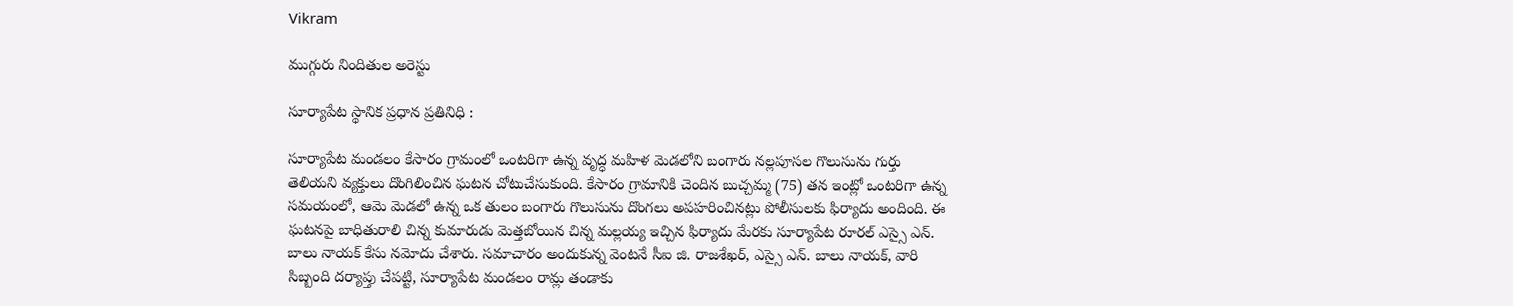Vikram

ముగ్గురు నిందితుల అరెస్టు

సూర్యాపేట స్థానిక ప్రధాన ప్రతినిధి :

సూర్యాపేట మండలం కేసారం గ్రామంలో ఒంటరిగా ఉన్న వృద్ధ మహిళ మెడలోని బంగారు నల్లపూసల గొలుసును గుర్తు తెలియని వ్యక్తులు దొంగిలించిన ఘటన చోటుచేసుకుంది. కేసారం గ్రామానికి చెందిన బుచ్చమ్మ (75) తన ఇంట్లో ఒంటరిగా ఉన్న సమయంలో, ఆమె మెడలో ఉన్న ఒక తులం బంగారు గొలుసును దొంగలు అపహరించినట్లు పోలీసులకు ఫిర్యాదు అందింది. ఈ ఘటనపై బాధితురాలి చిన్న కుమారుడు మెత్తబోయిన చిన్న మల్లయ్య ఇచ్చిన ఫిర్యాదు మేరకు సూర్యాపేట రూరల్ ఎస్సై ఎన్. బాలు నాయక్ కేసు నమోదు చేశారు. సమాచారం అందుకున్న వెంటనే సీఐ జి. రాజశేఖర్, ఎస్సై ఎన్. బాలు నాయక్, వారి సిబ్బంది దర్యాప్తు చేపట్టి, సూర్యాపేట మండలం రామ్ల తండాకు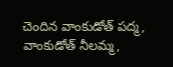చెందిన వాంకుడోత్ పద్మ, వాంకుడోత్ నీలమ్మ,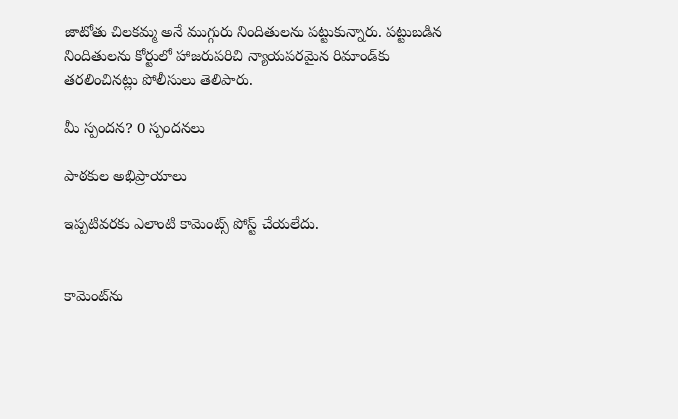జాటోతు చిలకమ్మ అనే ముగ్గురు నిందితులను పట్టుకున్నారు. పట్టుబడిన నిందితులను కోర్టులో హాజరుపరిచి న్యాయపరమైన రిమాండ్‌కు తరలించినట్లు పోలీసులు తెలిపారు.

మీ స్పందన? 0 స్పందనలు

పాఠకుల అభిప్రాయాలు

ఇప్పటివరకు ఎలాంటి కామెంట్స్ పోస్ట్ చేయలేదు.


కామెంట్‌ను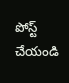పోస్ట్ చేయండి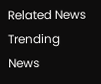Related News
Trending News